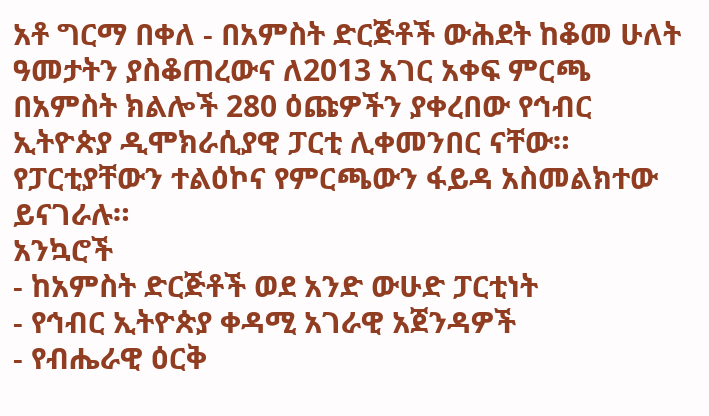አቶ ግርማ በቀለ - በአምስት ድርጅቶች ውሕደት ከቆመ ሁለት ዓመታትን ያስቆጠረውና ለ2013 አገር አቀፍ ምርጫ በአምስት ክልሎች 280 ዕጩዎችን ያቀረበው የኅብር ኢትዮጵያ ዲሞክራሲያዊ ፓርቲ ሊቀመንበር ናቸው። የፓርቲያቸውን ተልዕኮና የምርጫውን ፋይዳ አስመልክተው ይናገራሉ።
አንኳሮች
- ከአምስት ድርጅቶች ወደ አንድ ውሁድ ፓርቲነት
- የኅብር ኢትዮጵያ ቀዳሚ አገራዊ አጀንዳዎች
- የብሔራዊ ዕርቅ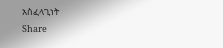አስፈላጊነት
Share